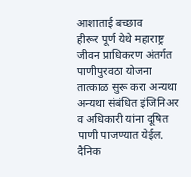आशाताई बच्छाव
हीरूर पूर्ण येथे महाराष्ट्र जीवन प्राधिकरण अंतर्गत पाणीपुरवठा योजना तात्काळ सुरू करा अन्यथा अन्यथा संबंधित इंजिनिअर व अधिकारी यांना दूषित पाणी पाजण्यात येईल. दैनिक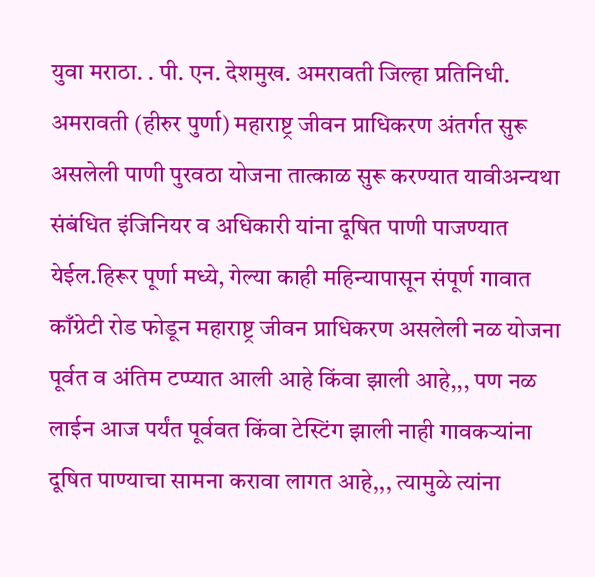युवा मराठा. . पी. एन. देशमुख. अमरावती जिल्हा प्रतिनिधी. अमरावती (हीरुर पुर्णा) महाराष्ट्र जीवन प्राधिकरण अंतर्गत सुरू असलेली पाणी पुरवठा योजना तात्काळ सुरू करण्यात यावीअन्यथा संबंधित इंजिनियर व अधिकारी यांना दूषित पाणी पाजण्यात येईल.हिरूर पूर्णा मध्ये, गेल्या काही महिन्यापासून संपूर्ण गावात काँग्रेटी रोड फोडून महाराष्ट्र जीवन प्राधिकरण असलेली नळ योजना पूर्वत व अंतिम टप्प्यात आली आहे किंवा झाली आहे,,, पण नळ लाईन आज पर्यंत पूर्ववत किंवा टेस्टिंग झाली नाही गावकऱ्यांना दूषित पाण्याचा सामना करावा लागत आहे,,, त्यामुळे त्यांना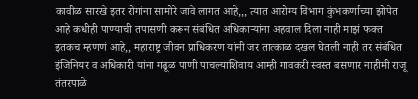कावीळ सारखे इतर रोगांना सामोरे जावे लागत आहे,,, त्यात आरोग्य विभाग कुंभकर्णाच्या झोपेत आहे कधीही पाण्याची तपासणी करून संबंधित अधिकाऱ्यांना अहवाल दिला नाही माझं फक्त इतकच म्हणणं आहे,, महाराष्ट्र जीवन प्राधिकरण यांनी जर तात्काळ दखल घेतली नाही तर संबंधित इंजिनियर व अधिकारी यांना गढूळ पाणी पाचल्याशिवाय आम्ही गावकरी स्वस्त बसणार नाहीमी राजू तंतरपाळे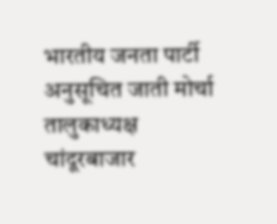भारतीय जनता पार्टी अनुसूचित जाती मोर्चा तालुकाध्यक्ष चांदूरबाजार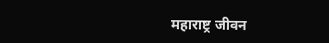महाराष्ट्र जीवन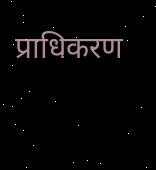प्राधिकरण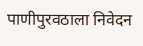पाणीपुरवठाला निवेदन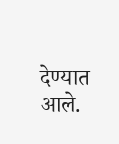देण्यात आले.